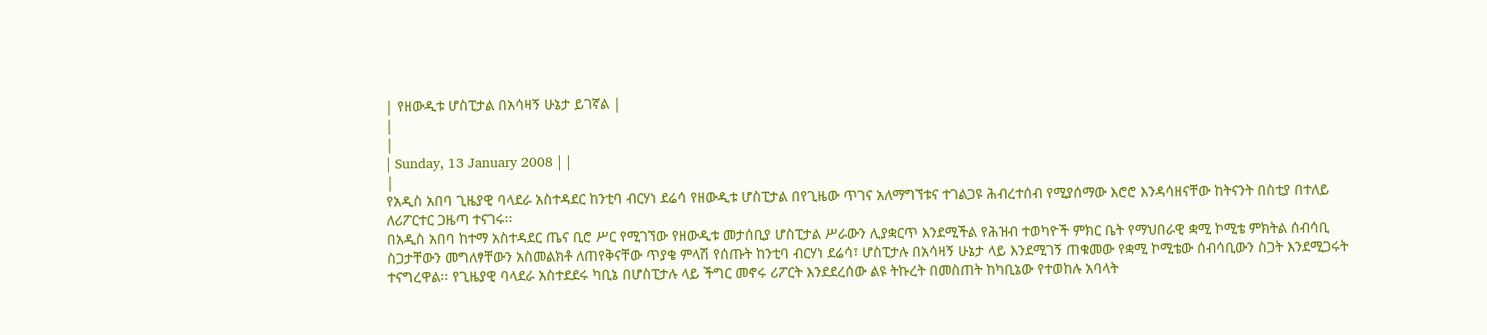| የዘውዲቱ ሆስፒታል በአሳዛኝ ሁኔታ ይገኛል |
|
|
| Sunday, 13 January 2008 | |
|
የአዲስ አበባ ጊዜያዊ ባላደራ አስተዳደር ከንቲባ ብርሃነ ደሬሳ የዘውዲቱ ሆስፒታል በየጊዜው ጥገና አለማግኘቱና ተገልጋዩ ሕብረተሰብ የሚያሰማው እሮሮ እንዳሳዘናቸው ከትናንት በስቲያ በተለይ ለሪፖርተር ጋዜጣ ተናገሩ፡፡
በአዲስ አበባ ከተማ አስተዳደር ጤና ቢሮ ሥር የሚገኘው የዘውዲቱ መታሰቢያ ሆስፒታል ሥራውን ሊያቋርጥ እንደሚችል የሕዝብ ተወካዮች ምክር ቤት የማህበራዊ ቋሚ ኮሚቴ ምክትል ሰብሳቢ ስጋታቸውን መግለፃቸውን አስመልክቶ ለጠየቅናቸው ጥያቄ ምላሽ የሰጡት ከንቲባ ብርሃነ ደሬሳ፣ ሆስፒታሉ በአሳዛኝ ሁኔታ ላይ እንደሚገኝ ጠቁመው የቋሚ ኮሚቴው ሰብሳቢውን ስጋት እንደሚጋሩት ተናግረዋል፡፡ የጊዜያዊ ባላደራ አስተደደሩ ካቢኔ በሆስፒታሉ ላይ ችግር መኖሩ ሪፖርት እንደደረሰው ልዩ ትኩረት በመስጠት ከካቢኔው የተወከሉ አባላት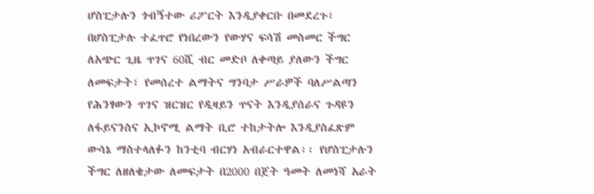ሆስፒታሉን ጎብኝተው ሪፖርት እንዲያቀርቡ በመደረጉ፣ በሆስፒታሉ ተፈጥሮ የነበረውን የውሃና ፍሳሽ መስመር ችግር ለአጭር ጊዜ ጥገና 60ሺ ብር መድቦ ለቀጣይ ያለውን ችግር ለመፍታት፣ የመሰረተ ልማትና ግንባታ ሥራዎች ባለሥልጣን የሕንፃውን ጥገና ዝርዝር የዲዛይን ጥናት እንዲያሰራና ጉዳዩን ለፋይናንስና ኢኮኖሚ ልማት ቢሮ ተከታትሎ እንዲያስፈጽም ውሳኔ ማስተላለፉን ከንቲባ ብርሃነ አብራርተዋል፡፡ የሆስፒታሉን ችግር ለዘለቄታው ለመፍታት በ2000 በጀት ዓመት ለመነሻ አራት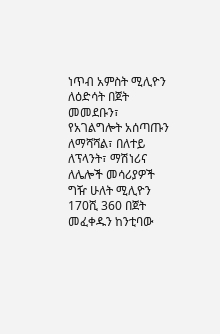ነጥብ አምስት ሚሊዮን ለዕድሳት በጀት መመደቡን፣ የአገልግሎት አሰጣጡን ለማሻሻል፣ በለተይ ለፕላንት፣ ማሽነሪና ለሌሎች መሳሪያዎች ግዥ ሁለት ሚሊዮን 170ሺ 360 በጀት መፈቀዱን ከንቲባው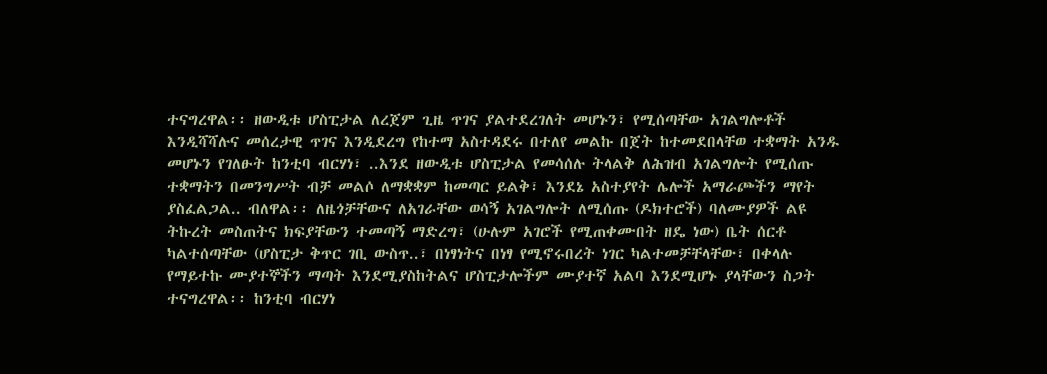ተናግረዋል፡፡ ዘውዲቱ ሆስፒታል ለረጀም ጊዜ ጥገና ያልተደረገለት መሆኑን፣ የሚሰጣቸው አገልግሎቶች እንዲሻሻሉና መሰረታዊ ጥገና እንዲደረግ የከተማ አስተዳደሩ በተለየ መልኩ በጀት ከተመደበላቸወ ተቋማት አንዱ መሆኑን የገለፁት ከንቲባ ብርሃነ፣ ..እንደ ዘውዲቱ ሆስፒታል የመሳሰሉ ትላልቅ ለሕዝብ አገልግሎት የሚሰጡ ተቋማትን በመንግሥት ብቻ መልሶ ለማቋቋም ከመጣር ይልቅ፣ እንደኔ አስተያየት ሌሎች አማራጮችን ማየት ያስፈልጋል.. ብለዋል፡፡ ለዜጎቻቸውና ለአገራቸው ወሳኝ አገልግሎት ለሚሰጡ (ዶክተሮች) ባለሙያዎች ልዩ ትኩረት መስጠትና ክፍያቸውን ተመጣኝ ማድረግ፣ (ሁሉም አገሮች የሚጠቀሙበት ዘዴ ነው) ቤት ሰርቶ ካልተሰጣቸው (ሆስፒታ ቅጥር ገቢ ውስጥ..፣ በነፃነትና በነፃ የሚኖሩበረት ነገር ካልተመቻቸላቸው፣ በቀላሉ የማይተኩ ሙያተኞችን ማጣት እንደሚያስከትልና ሆስፒታሎችም ሙያተኛ አልባ እንደሚሆኑ ያላቸውን ስጋት ተናግረዋል፡፡ ከንቲባ ብርሃነ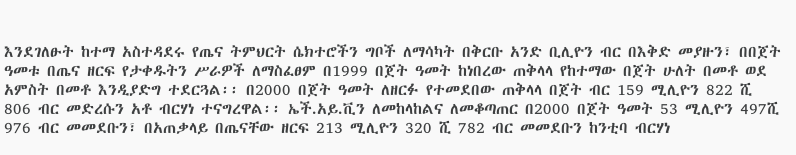እንደገለፁት ከተማ አስተዳደሩ የጤና ትምህርት ሴክተሮችን ግቦች ለማሳካት በቅርቡ አንድ ቢሊዮን ብር በእቅድ መያዙን፣ በበጀት ዓመቱ በጤና ዘርፍ የታቀዱትን ሥራዎች ለማስፈፀም በ1999 በጀት ዓመት ከነበረው ጠቅላላ የከተማው በጀት ሁለት በመቶ ወደ አምስት በመቶ እንዲያድግ ተደርጓል፡፡ በ2000 በጀት ዓመት ለዘርፉ የተመደበው ጠቅላላ በጀት ብር 159 ሚሊዮን 822 ሺ 806 ብር መድረሱን አቶ ብርሃነ ተናግረዋል፡፡ ኤች.አይ.ቪን ለመከላከልና ለመቆጣጠር በ2000 በጀት ዓመት 53 ሚሊዮን 497ሺ 976 ብር መመደቡን፣ በአጠቃላይ በጤናቸው ዘርፍ 213 ሚሊዮን 320 ሺ 782 ብር መመደቡን ከንቲባ ብርሃነ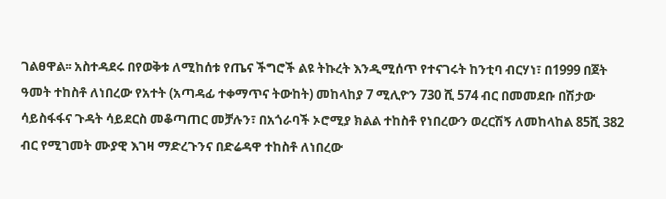ገልፀዋል፡፡ አስተዳደሩ በየወቅቱ ለሚከሰቱ የጤና ችግሮች ልዩ ትኩረት እንዲሚሰጥ የተናገሩት ከንቲባ ብርሃነ፣ በ1999 በጀት ዓመት ተከስቶ ለነበረው የአተት (አጣዳፊ ተቀማጥና ትውከት) መከላከያ 7 ሚሊዮን 730 ሺ 574 ብር በመመደቡ በሽታው ሳይስፋፋና ጉዳት ሳይደርስ መቆጣጠር መቻሉን፣ በአጎራባች ኦሮሚያ ክልል ተከስቶ የነበረውን ወረርሽኝ ለመከላከል 85ሺ 382 ብር የሚገመት ሙያዊ እገዛ ማድረጉንና በድሬዳዋ ተከስቶ ለነበረው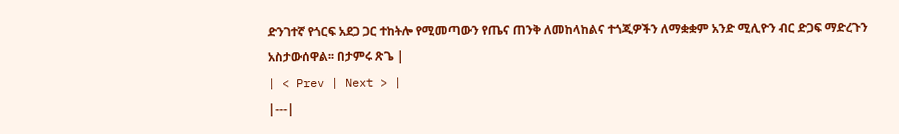ድንገተኛ የጎርፍ አደጋ ጋር ተከትሎ የሚመጣውን የጤና ጠንቅ ለመከላከልና ተጎጂዎችን ለማቋቋም አንድ ሚሊዮን ብር ድጋፍ ማድረጉን አስታውሰዋል፡፡ በታምሩ ጽጌ |
| < Prev | Next > |
|---|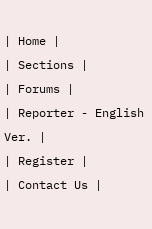| Home |
| Sections |
| Forums |
| Reporter - English Ver. |
| Register |
| Contact Us |